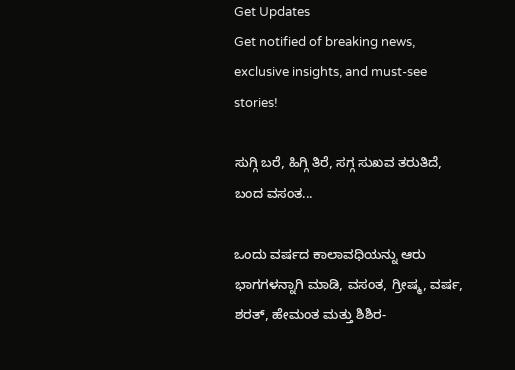Get Updates
Get notified of breaking news, exclusive insights, and must-see stories!

ಸುಗ್ಗಿ ಬರೆ, ಹಿಗ್ಗಿ ತಿರೆ, ಸಗ್ಗ ಸುಖವ ತರುತಿದೆ, ಬಂದ ವಸಂತ...

ಒಂದು ವರ್ಷದ ಕಾಲಾವಧಿಯನ್ನು ಆರು ಭಾಗಗಳನ್ನಾಗಿ ಮಾಡಿ, ವಸಂತ, ಗ್ರೀಷ್ಮ, ವರ್ಷ, ಶರತ್‌, ಹೇಮಂತ ಮತ್ತು ಶಿಶಿರ-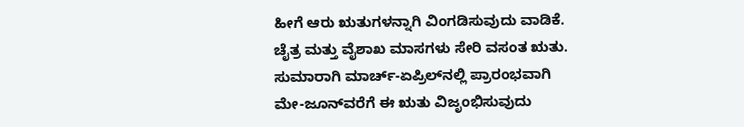ಹೀಗೆ ಆರು ಋತುಗಳನ್ನಾಗಿ ವಿಂಗಡಿಸುವುದು ವಾಡಿಕೆ. ಚೈತ್ರ ಮತ್ತು ವೈಶಾಖ ಮಾಸಗಳು ಸೇರಿ ವಸಂತ ಋತು. ಸುಮಾರಾಗಿ ಮಾರ್ಚ್‌-ಏಪ್ರಿಲ್‌ನಲ್ಲಿ ಪ್ರಾರಂಭವಾಗಿ ಮೇ-ಜೂನ್‌ವರೆಗೆ ಈ ಋತು ವಿಜೃಂಭಿಸುವುದು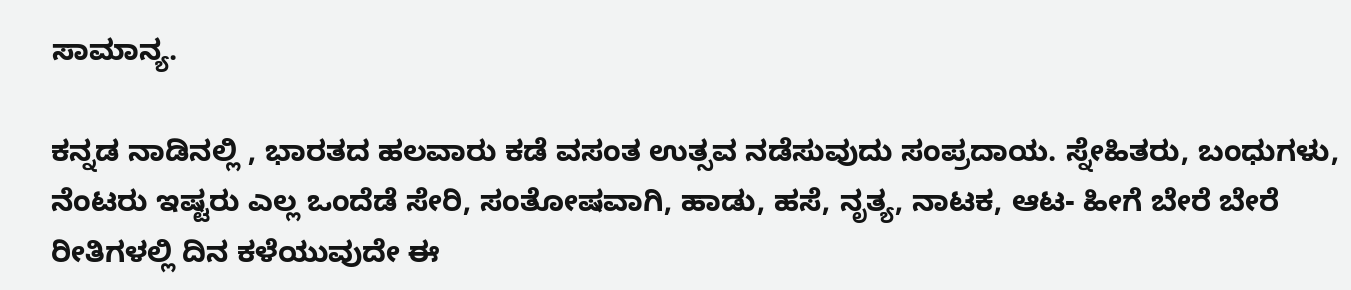ಸಾಮಾನ್ಯ.

ಕನ್ನಡ ನಾಡಿನಲ್ಲಿ , ಭಾರತದ ಹಲವಾರು ಕಡೆ ವಸಂತ ಉತ್ಸವ ನಡೆಸುವುದು ಸಂಪ್ರದಾಯ. ಸ್ನೇಹಿತರು, ಬಂಧುಗಳು, ನೆಂಟರು ಇಷ್ಟರು ಎಲ್ಲ ಒಂದೆಡೆ ಸೇರಿ, ಸಂತೋಷವಾಗಿ, ಹಾಡು, ಹಸೆ, ನೃತ್ಯ, ನಾಟಕ, ಆಟ- ಹೀಗೆ ಬೇರೆ ಬೇರೆ ರೀತಿಗಳಲ್ಲಿ ದಿನ ಕಳೆಯುವುದೇ ಈ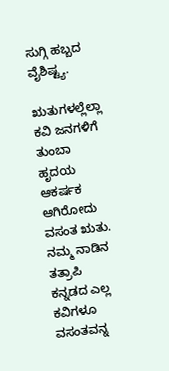ಸುಗ್ಗಿ ಹಬ್ಬದ ವೈಶಿಷ್ಟ್ಯ.

ಋತುಗಳಲ್ಲೆಲ್ಲಾ ಕವಿ ಜನಗಳಿಗೆ ತುಂಬಾ ಹೃದಯ ಆಕರ್ಷಕ ಆಗಿರೋದು ವಸಂತ ಋತು. ನಮ್ಮ ನಾಡಿನ ತತ್ರಾಪಿ ಕನ್ನಡದ ಎಲ್ಲ ಕವಿಗಳೂ ವಸಂತವನ್ನ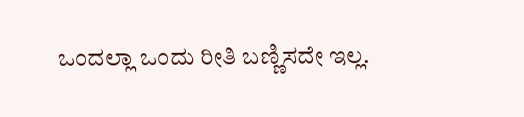ಒಂದಲ್ಲಾ ಒಂದು ರೀತಿ ಬಣ್ಣಿಸದೇ ಇಲ್ಲ.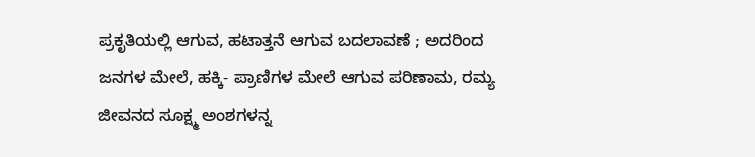ಪ್ರಕೃತಿಯಲ್ಲಿ ಆಗುವ, ಹಟಾತ್ತನೆ ಆಗುವ ಬದಲಾವಣೆ ; ಅದರಿಂದ ಜನಗಳ ಮೇಲೆ, ಹಕ್ಕಿ- ಪ್ರಾಣಿಗಳ ಮೇಲೆ ಆಗುವ ಪರಿಣಾಮ, ರಮ್ಯ ಜೀವನದ ಸೂಕ್ಷ್ಮ ಅಂಶಗಳನ್ನ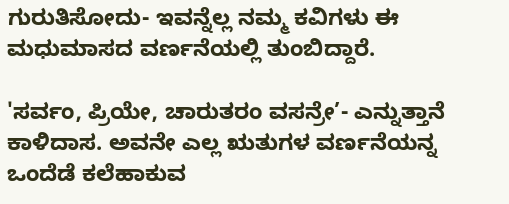ಗುರುತಿಸೋದು- ಇವನ್ನೆಲ್ಲ ನಮ್ಮ ಕವಿಗಳು ಈ ಮಧುಮಾಸದ ವರ್ಣನೆಯಲ್ಲಿ ತುಂಬಿದ್ದಾರೆ.

'ಸರ್ವಂ, ಪ್ರಿಯೇ, ಚಾರುತರಂ ವಸನ್ರೇ’- ಎನ್ನುತ್ತಾನೆ ಕಾಳಿದಾಸ. ಅವನೇ ಎಲ್ಲ ಋತುಗಳ ವರ್ಣನೆಯನ್ನ ಒಂದೆಡೆ ಕಲೆಹಾಕುವ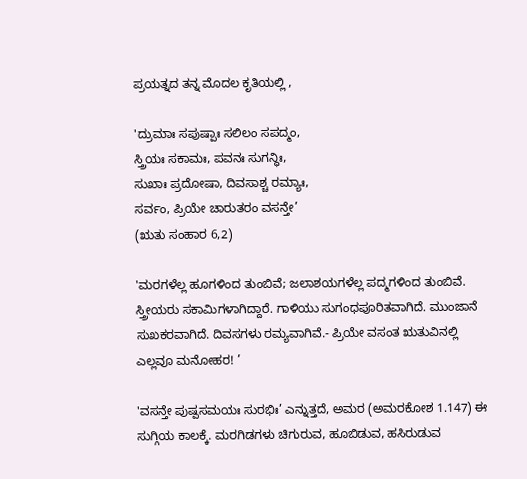ಪ್ರಯತ್ನದ ತನ್ನ ಮೊದಲ ಕೃತಿಯಲ್ಲಿ ,

'ದ್ರುಮಾಃ ಸಪುಷ್ಪಾಃ ಸಲಿಲಂ ಸಪದ್ಮಂ,
ಸ್ತ್ರಿಯಃ ಸಕಾಮಃ, ಪವನಃ ಸುಗನ್ಧಿಃ,
ಸುಖಾಃ ಪ್ರದೋಷಾ, ದಿವಸಾಶ್ಚ ರಮ್ಯಾಃ,
ಸರ್ವಂ, ಪ್ರಿಯೇ ಚಾರುತರಂ ವಸನ್ತೇ’
(ಋತು ಸಂಹಾರ 6,2)

'ಮರಗಳೆಲ್ಲ ಹೂಗಳಿಂದ ತುಂಬಿವೆ; ಜಲಾಶಯಗಳೆಲ್ಲ ಪದ್ಮಗಳಿಂದ ತುಂಬಿವೆ. ಸ್ತ್ರೀಯರು ಸಕಾಮಿಗಳಾಗಿದ್ದಾರೆ. ಗಾಳಿಯು ಸುಗಂಧಪೂರಿತವಾಗಿದೆ. ಮುಂಜಾನೆ ಸುಖಕರವಾಗಿದೆ. ದಿವಸಗಳು ರಮ್ಯವಾಗಿವೆ.- ಪ್ರಿಯೇ ವಸಂತ ಋತುವಿನಲ್ಲಿ ಎಲ್ಲವೂ ಮನೋಹರ! ’

'ವಸನ್ತೇ ಪುಷ್ಪಸಮಯಃ ಸುರಭಿಃ’ ಎನ್ನುತ್ತದೆ, ಅಮರ (ಅಮರಕೋಶ 1.147) ಈ ಸುಗ್ಗಿಯ ಕಾಲಕ್ಕೆ. ಮರಗಿಡಗಳು ಚಿಗುರುವ, ಹೂಬಿಡುವ, ಹಸಿರುಡುವ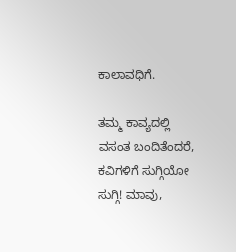ಕಾಲಾವಧಿಗೆ.

ತಮ್ಮ ಕಾವ್ಯದಲ್ಲಿ ವಸಂತ ಬಂದಿತೆಂದರೆ, ಕವಿಗಳಿಗೆ ಸುಗ್ಗಿಯೋ ಸುಗ್ಗಿ! ಮಾವು,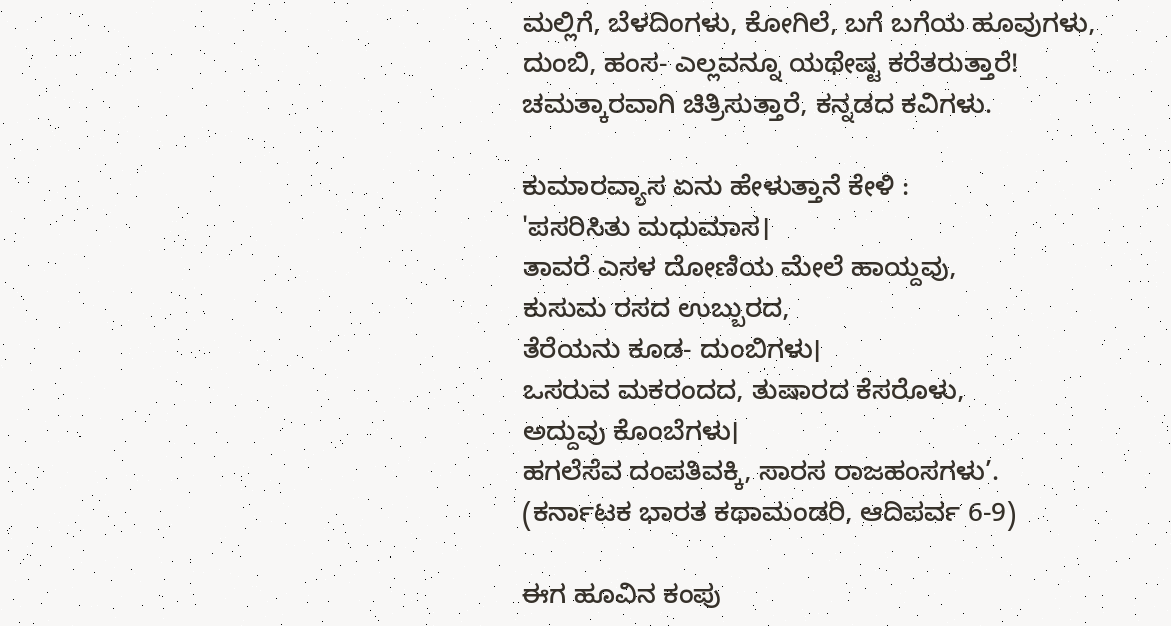ಮಲ್ಲಿಗೆ, ಬೆಳದಿಂಗಳು, ಕೋಗಿಲೆ, ಬಗೆ ಬಗೆಯ ಹೂವುಗಳು, ದುಂಬಿ, ಹಂಸ- ಎಲ್ಲವನ್ನೂ ಯಥೇಷ್ಟ ಕರೆತರುತ್ತಾರೆ! ಚಮತ್ಕಾರವಾಗಿ ಚಿತ್ರಿಸುತ್ತಾರೆ, ಕನ್ನಡದ ಕವಿಗಳು.

ಕುಮಾರವ್ಯಾಸ ಏನು ಹೇಳುತ್ತಾನೆ ಕೇಳಿ :
'ಪಸರಿಸಿತು ಮಧುಮಾಸ।
ತಾವರೆ ಎಸಳ ದೋಣಿಯ ಮೇಲೆ ಹಾಯ್ದವು,
ಕುಸುಮ ರಸದ ಉಬ್ಬುರದ,
ತೆರೆಯನು ಕೂಡ- ದುಂಬಿಗಳು।
ಒಸರುವ ಮಕರಂದದ, ತುಷಾರದ ಕೆಸರೊಳು,
ಅದ್ದುವು ಕೊಂಬೆಗಳು।
ಹಗಲೆಸೆವ ದಂಪತಿವಕ್ಕಿ, ಸಾರಸ ರಾಜಹಂಸಗಳು’.
(ಕರ್ನಾಟಕ ಭಾರತ ಕಥಾಮಂಡರಿ, ಆದಿಪರ್ವ 6-9)

ಈಗ ಹೂವಿನ ಕಂಪು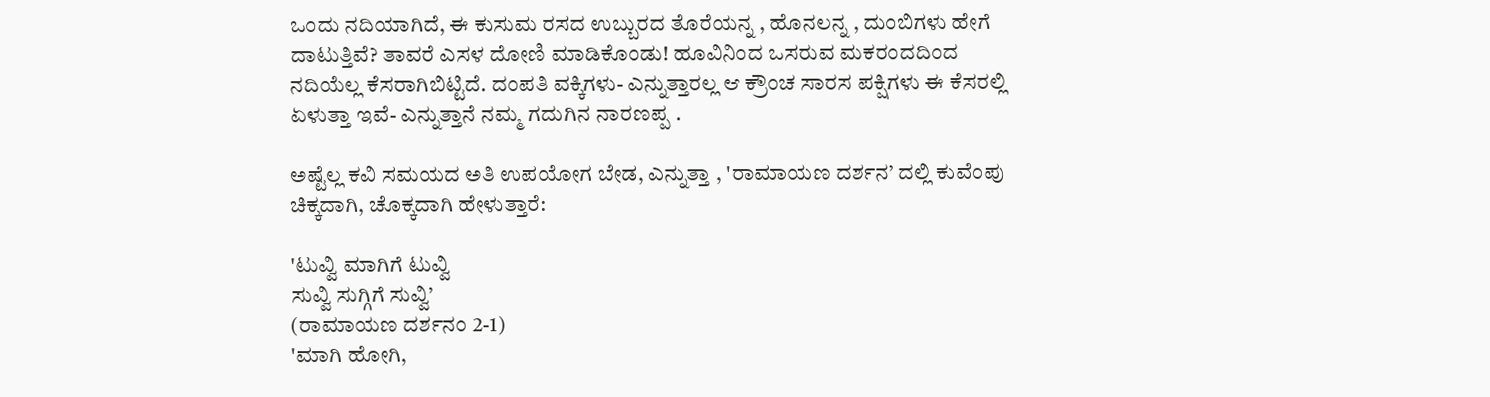ಒಂದು ನದಿಯಾಗಿದೆ, ಈ ಕುಸುಮ ರಸದ ಉಬ್ಬುರದ ತೊರೆಯನ್ನ , ಹೊನಲನ್ನ , ದುಂಬಿಗಳು ಹೇಗೆ ದಾಟುತ್ತಿವೆ? ತಾವರೆ ಎಸಳ ದೋಣಿ ಮಾಡಿಕೊಂಡು! ಹೂವಿನಿಂದ ಒಸರುವ ಮಕರಂದದಿಂದ ನದಿಯೆಲ್ಲ ಕೆಸರಾಗಿಬಿಟ್ಟಿದೆ. ದಂಪತಿ ವಕ್ಕಿಗಳು- ಎನ್ನುತ್ತಾರಲ್ಲ ಆ ಕ್ರೌಂಚ ಸಾರಸ ಪಕ್ಷಿಗಳು ಈ ಕೆಸರಲ್ಲಿ ಏಳುತ್ತಾ ಇವೆ- ಎನ್ನುತ್ತಾನೆ ನಮ್ಮ ಗದುಗಿನ ನಾರಣಪ್ಪ .

ಅಷ್ಟೆಲ್ಲ ಕವಿ ಸಮಯದ ಅತಿ ಉಪಯೋಗ ಬೇಡ, ಎನ್ನುತ್ತಾ , 'ರಾಮಾಯಣ ದರ್ಶನ’ ದಲ್ಲಿ ಕುವೆಂಪು ಚಿಕ್ಕದಾಗಿ, ಚೊಕ್ಕದಾಗಿ ಹೇಳುತ್ತಾರೆ:

'ಟುವ್ವಿ ಮಾಗಿಗೆ ಟುವ್ವಿ
ಸುವ್ವಿ ಸುಗ್ಗಿಗೆ ಸುವ್ವಿ’
(ರಾಮಾಯಣ ದರ್ಶನಂ 2-1)
'ಮಾಗಿ ಹೋಗಿ,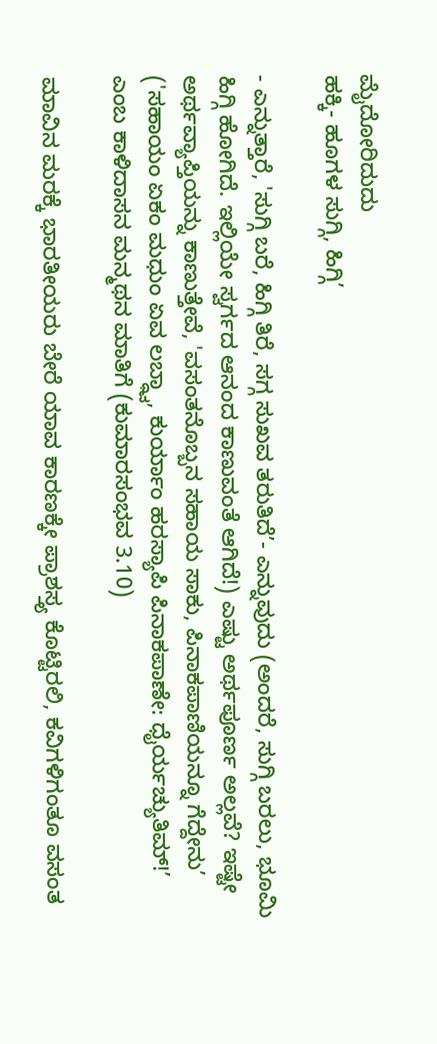ಮೈದೋರಿದುದು
ಹಕ್ಕಿ- ಹೂಗಳ ಸುಗ್ಗಿ, ಹಿಗ್ಗಿ’

- ಎನ್ನುತ್ತಾರೆ, 'ಸುಗ್ಗಿ ಬರೆ, ಹಿಗ್ಗಿ ತಿರೆ, ಸಗ್ಗ ಸುಖವ ತರುತಿದೆ’- ಎನ್ನುವುದು (ಅಂದರೆ, ಸುಗ್ಗಿ ಬರಲು, ಭೂಮಿ ಹಿಗ್ಗಿ ಹೋಗಿದೆ. ಇಲ್ಲಿಯೇ ಸ್ವರ್ಗದ ಆನಂದ ಕಾಣುವಂತೆ ಆಗಿದೆ!) ಎಷ್ಟು ಅರ್ಥಪೂರ್ಣ ಅಲ್ಲವೆ? ಇಷ್ಟೇ ಅರ್ಥವ್ಯಾಪ್ತಿಯನ್ನು ಕಾಣುತ್ತೇವೆ, 'ವಸಂತನೊಬ್ಬನ ಸಹಾಯ ಸಾಕು, ಪಿನಾಕಪಾಣಿಯನ್ನೂ ಗೆದ್ದೇನು’ ('ಸಹಾಯಂ ಏಕಂ ಮಧುಂ ಏವ ಲಬ್ಧ್ವಾ, ಕುರ್ಯಾಂ ಹರಸ್ಯಾಪಿ ಪಿನಾಕಪಾಣೇ: ಧೈರ್ಯಚ್ಯುತಿಮ್‌!’ ಎಂಬ ಕಾಳಿದಾಸನ ಮನ್ಮಥನ ಮಾತಿಗೆ (ಕುಮಾರಸಂಭವ 3.10)

ಮಾವಿನ ಮರಕ್ಕೆ ಭಾರತೀಯರು ಬೇರೆ ಯಾವ ಕಾರಣಕ್ಕೇ ಪ್ರಾಶಸ್ತ್ಯ ಕೊಟ್ಟಿರಲಿ, ಕವಿಗಳಿಗಂತೂ ವಸಂತ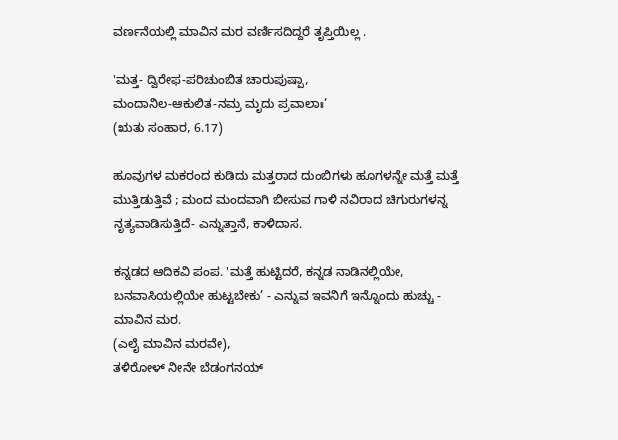ವರ್ಣನೆಯಲ್ಲಿ ಮಾವಿನ ಮರ ವರ್ಣಿಸದಿದ್ದರೆ ತೃಪ್ತಿಯಿಲ್ಲ .

'ಮತ್ತ- ದ್ವಿರೇಫ-ಪರಿಚುಂಬಿತ ಚಾರುಪುಷ್ಪಾ,
ಮಂದಾನಿಲ-ಆಕುಲಿತ-ನಮ್ರ ಮೃದು ಪ್ರವಾಲಾಃ’
(ಋತು ಸಂಹಾರ, 6.17)

ಹೂವುಗಳ ಮಕರಂದ ಕುಡಿದು ಮತ್ತರಾದ ದುಂಬಿಗಳು ಹೂಗಳನ್ನೇ ಮತ್ತೆ ಮತ್ತೆ ಮುತ್ತಿಡುತ್ತಿವೆ ; ಮಂದ ಮಂದವಾಗಿ ಬೀಸುವ ಗಾಳಿ ನವಿರಾದ ಚಿಗುರುಗಳನ್ನ ನೃತ್ಯವಾಡಿಸುತ್ತಿದೆ- ಎನ್ನುತ್ತಾನೆ, ಕಾಳಿದಾಸ.

ಕನ್ನಡದ ಆದಿಕವಿ ಪಂಪ. 'ಮತ್ತೆ ಹುಟ್ಟಿದರೆ, ಕನ್ನಡ ನಾಡಿನಲ್ಲಿಯೇ, ಬನವಾಸಿಯಲ್ಲಿಯೇ ಹುಟ್ಟಬೇಕು’ - ಎನ್ನುವ ಇವನಿಗೆ ಇನ್ನೊಂದು ಹುಚ್ಚು - ಮಾವಿನ ಮರ.
(ಎಲೈ ಮಾವಿನ ಮರವೇ),
ತಳಿರೋಳ್‌ ನೀನೇ ಬೆಡಂಗನಯ್‌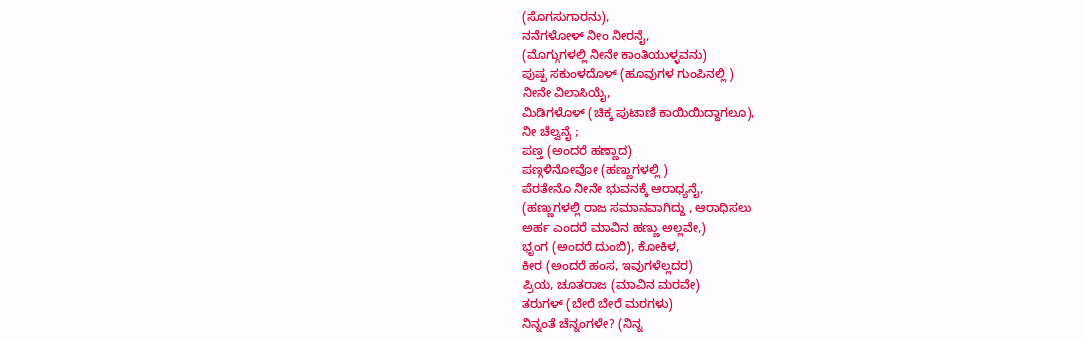(ಸೊಗಸುಗಾರನು),
ನನೆಗಳೋಳ್‌ ನೀಂ ನೀರನೈ,
(ಮೊಗ್ಗುಗಳಲ್ಲಿ ನೀನೇ ಕಾಂತಿಯುಳ್ಳವನು)
ಪುಷ್ಪ ಸಕುಂಳದೊಳ್‌ (ಹೂವುಗಳ ಗುಂಪಿನಲ್ಲಿ )
ನೀನೇ ವಿಲಾಸಿಯೈ,
ಮಿಡಿಗಳೊಳ್‌ (ಚಿಕ್ಕ ಪುಟಾಣಿ ಕಾಯಿಯಿದ್ದಾಗಲೂ),
ನೀ ಚೆಲ್ವನೈ ;
ಪಣ್ತ (ಅಂದರೆ ಹಣ್ಣಾದ)
ಪಣ್ಗಳಿನೋವೋ (ಹಣ್ಣುಗಳಲ್ಲಿ )
ಪೆರತೇನೊ ನೀನೇ ಭುವನಕ್ಕೆ ಆರಾಧ್ಯನೈ,
(ಹಣ್ಣುಗಳಲ್ಲಿ ರಾಜ ಸಮಾನವಾಗಿದ್ದು , ಆರಾಧಿಸಲು
ಅರ್ಹ ಎಂದರೆ ಮಾವಿನ ಹಣ್ಣು ಅಲ್ಲವೇ,)
ಭೃಂಗ (ಅಂದರೆ ದುಂಬಿ), ಕೋಕಿಳ,
ಕೀರ (ಅಂದರೆ ಹಂಸ, ಇವುಗಳೆಲ್ಲದರ)
ಪ್ರಿಯ, ಚೂತರಾಜ (ಮಾವಿನ ಮರವೇ)
ತರುಗಳ್‌ (ಬೇರೆ ಬೇರೆ ಮರಗಳು)
ನಿನ್ನಂತೆ ಚೆನ್ನಂಗಳೇ? (ನಿನ್ನ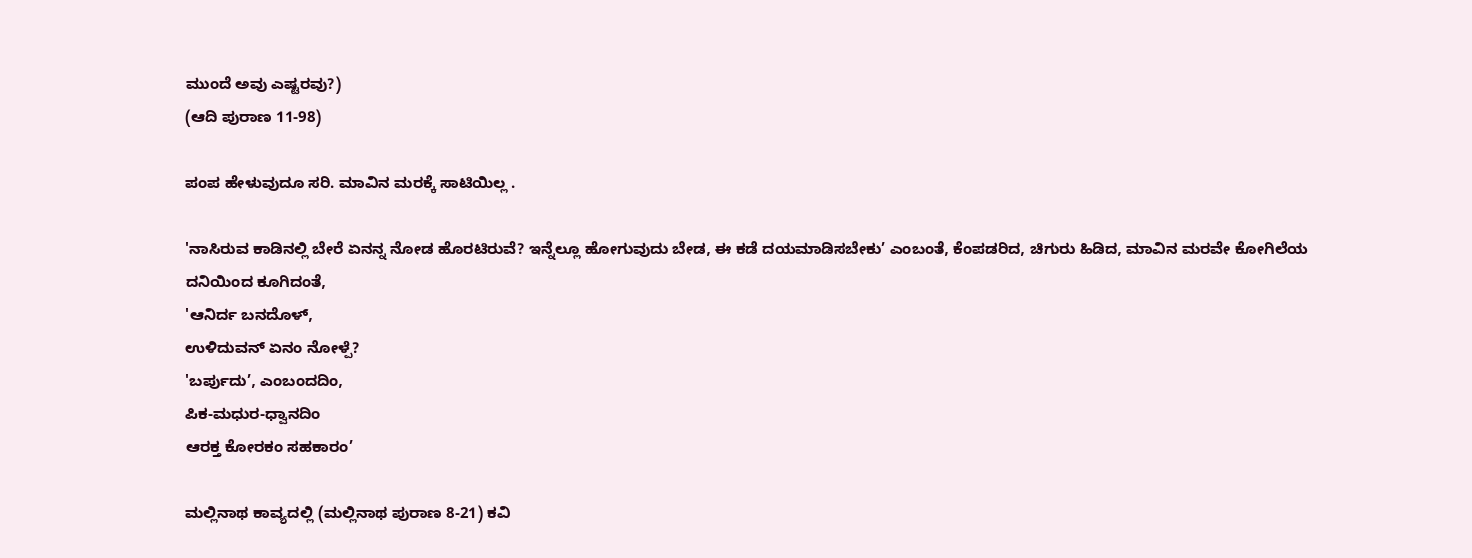ಮುಂದೆ ಅವು ಎಷ್ಟರವು?)
(ಆದಿ ಪುರಾಣ 11-98)

ಪಂಪ ಹೇಳುವುದೂ ಸರಿ. ಮಾವಿನ ಮರಕ್ಕೆ ಸಾಟಿಯಿಲ್ಲ .

'ನಾಸಿರುವ ಕಾಡಿನಲ್ಲಿ ಬೇರೆ ಏನನ್ನ ನೋಡ ಹೊರಟಿರುವೆ? ಇನ್ನೆಲ್ಲೂ ಹೋಗುವುದು ಬೇಡ, ಈ ಕಡೆ ದಯಮಾಡಿಸಬೇಕು’ ಎಂಬಂತೆ, ಕೆಂಪಡರಿದ, ಚಿಗುರು ಹಿಡಿದ, ಮಾವಿನ ಮರವೇ ಕೋಗಿಲೆಯ ದನಿಯಿಂದ ಕೂಗಿದಂತೆ,
'ಆನಿರ್ದ ಬನದೊಳ್‌,
ಉಳಿದುವನ್‌ ಏನಂ ನೋಳ್ಪೆ?
'ಬರ್ಪುದು’, ಎಂಬಂದದಿಂ,
ಪಿಕ-ಮಧುರ-ಧ್ವಾನದಿಂ
ಆರಕ್ತ ಕೋರಕಂ ಸಹಕಾರಂ’

ಮಲ್ಲಿನಾಥ ಕಾವ್ಯದಲ್ಲಿ (ಮಲ್ಲಿನಾಥ ಪುರಾಣ 8-21) ಕವಿ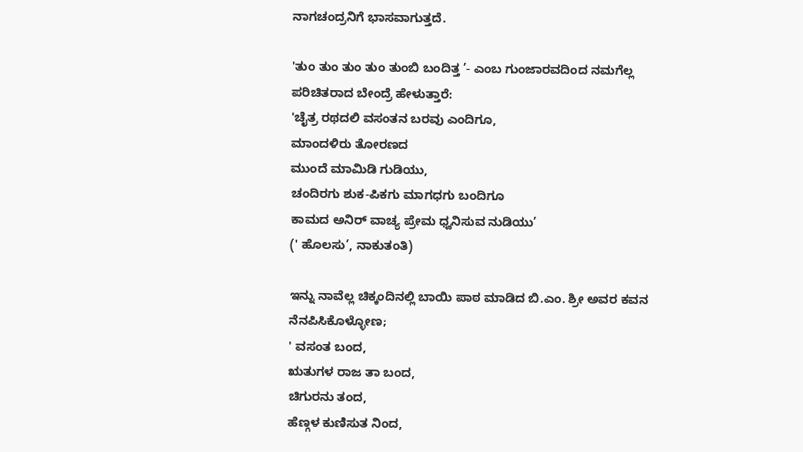ನಾಗಚಂದ್ರನಿಗೆ ಭಾಸವಾಗುತ್ತದೆ.

'ತುಂ ತುಂ ತುಂ ತುಂ ತುಂಬಿ ಬಂದಿತ್ತ ’- ಎಂಬ ಗುಂಜಾರವದಿಂದ ನಮಗೆಲ್ಲ ಪರಿಚಿತರಾದ ಬೇಂದ್ರೆ ಹೇಳುತ್ತಾರೆ:
'ಚೈತ್ರ ರಥದಲಿ ವಸಂತನ ಬರವು ಎಂದಿಗೂ,
ಮಾಂದಳಿರು ತೋರಣದ
ಮುಂದೆ ಮಾಮಿಡಿ ಗುಡಿಯು,
ಚಂದಿರಗು ಶುಕ-ಪಿಕಗು ಮಾಗಧಗು ಬಂದಿಗೂ
ಕಾಮದ ಅನಿರ್‌ ವಾಚ್ಯ ಪ್ರೇಮ ಧ್ವನಿಸುವ ನುಡಿಯು’
(' ಹೊಲಸು’, ನಾಕುತಂತಿ)

ಇನ್ನು ನಾವೆಲ್ಲ ಚಿಕ್ಕಂದಿನಲ್ಲಿ ಬಾಯಿ ಪಾಠ ಮಾಡಿದ ಬಿ.ಎಂ. ಶ್ರೀ ಅವರ ಕವನ ನೆನಪಿಸಿಕೊಳ್ಳೋಣ;
' ವಸಂತ ಬಂದ,
ಋತುಗಳ ರಾಜ ತಾ ಬಂದ,
ಚಿಗುರನು ತಂದ,
ಹೆಣ್ಗಳ ಕುಣಿಸುತ ನಿಂದ,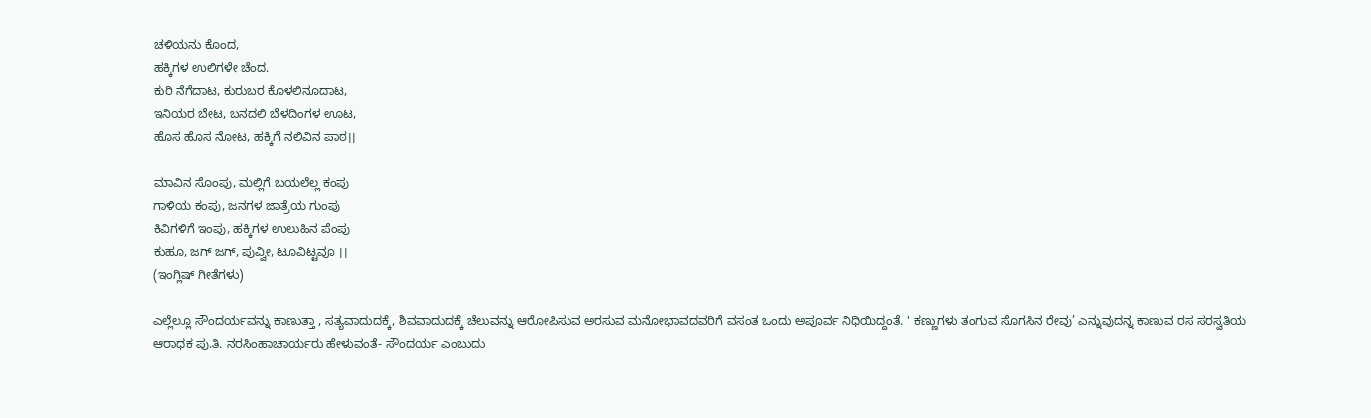ಚಳಿಯನು ಕೊಂದ,
ಹಕ್ಕಿಗಳ ಉಲಿಗಳೇ ಚೆಂದ.
ಕುರಿ ನೆಗೆದಾಟ, ಕುರುಬರ ಕೊಳಲಿನೂದಾಟ,
ಇನಿಯರ ಬೇಟ, ಬನದಲಿ ಬೆಳದಿಂಗಳ ಊಟ,
ಹೊಸ ಹೊಸ ನೋಟ, ಹಕ್ಕಿಗೆ ನಲಿವಿನ ಪಾಠ।।

ಮಾವಿನ ಸೊಂಪು, ಮಲ್ಲಿಗೆ ಬಯಲೆಲ್ಲ ಕಂಪು
ಗಾಳಿಯ ಕಂಪು, ಜನಗಳ ಜಾತ್ರೆಯ ಗುಂಪು
ಕಿವಿಗಳಿಗೆ ಇಂಪು, ಹಕ್ಕಿಗಳ ಉಲುಹಿನ ಪೆಂಪು
ಕುಹೂ, ಜಗ್‌ ಜಗ್‌, ಪುವ್ವೀ, ಟೂವಿಟ್ಟವೂ ।।
(ಇಂಗ್ಲಿಷ್‌ ಗೀತೆಗಳು)

ಎಲ್ಲೆಲ್ಲೂ ಸೌಂದರ್ಯವನ್ನು ಕಾಣುತ್ತಾ , ಸತ್ಯವಾದುದಕ್ಕೆ, ಶಿವವಾದುದಕ್ಕೆ ಚೆಲುವನ್ನು ಆರೋಪಿಸುವ ಅರಸುವ ಮನೋಭಾವದವರಿಗೆ ವಸಂತ ಒಂದು ಅಪೂರ್ವ ನಿಧಿಯಿದ್ದಂತೆ. ' ಕಣ್ಣುಗಳು ತಂಗುವ ಸೊಗಸಿನ ರೇವು’ ಎನ್ನುವುದನ್ನ ಕಾಣುವ ರಸ ಸರಸ್ವತಿಯ ಆರಾಧಕ ಪು.ತಿ. ನರಸಿಂಹಾಚಾರ್ಯರು ಹೇಳುವಂತೆ- ಸೌಂದರ್ಯ ಎಂಬುದು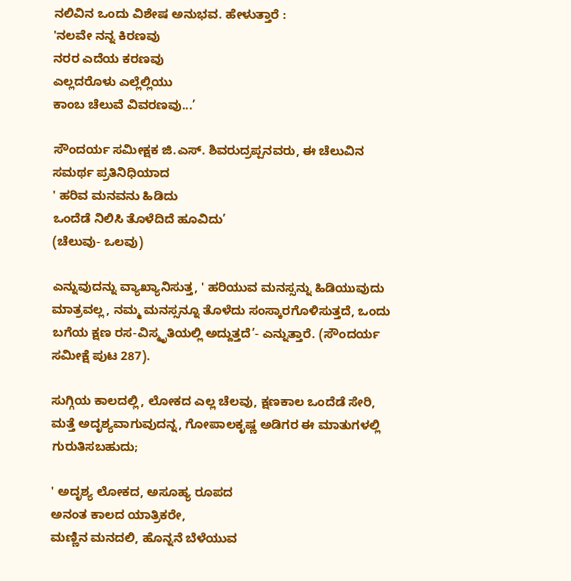ನಲಿವಿನ ಒಂದು ವಿಶೇಷ ಅನುಭವ. ಹೇಳುತ್ತಾರೆ :
'ನಲವೇ ನನ್ನ ಕಿರಣವು
ನರರ ಎದೆಯ ಕರಣವು
ಎಲ್ಲದರೊಳು ಎಲ್ಲೆಲ್ಲಿಯು
ಕಾಂಬ ಚೆಲುವೆ ವಿವರಣವು...’

ಸೌಂದರ್ಯ ಸಮೀಕ್ಷಕ ಜಿ.ಎಸ್‌. ಶಿವರುದ್ರಪ್ಪನವರು, ಈ ಚೆಲುವಿನ ಸಮರ್ಥ ಪ್ರತಿನಿಧಿಯಾದ
' ಹರಿವ ಮನವನು ಹಿಡಿದು
ಒಂದೆಡೆ ನಿಲಿಸಿ ತೊಳೆದಿದೆ ಹೂವಿದು’
(ಚೆಲುವು- ಒಲವು)

ಎನ್ನುವುದನ್ನು ವ್ಯಾಖ್ಯಾನಿಸುತ್ತ, ' ಹರಿಯುವ ಮನಸ್ಸನ್ನು ಹಿಡಿಯುವುದು ಮಾತ್ರವಲ್ಲ, ನಮ್ಮ ಮನಸ್ಸನ್ನೂ ತೊಳೆದು ಸಂಸ್ಕಾರಗೊಳಿಸುತ್ತದೆ, ಒಂದು ಬಗೆಯ ಕ್ಷಣ ರಸ-ವಿಸ್ಮೃತಿಯಲ್ಲಿ ಅದ್ದುತ್ತದೆ’- ಎನ್ನುತ್ತಾರೆ. (ಸೌಂದರ್ಯ ಸಮೀಕ್ಷೆ ಪುಟ 287).

ಸುಗ್ಗಿಯ ಕಾಲದಲ್ಲಿ, ಲೋಕದ ಎಲ್ಲ ಚೆಲವು, ಕ್ಷಣಕಾಲ ಒಂದೆಡೆ ಸೇರಿ, ಮತ್ತೆ ಅದೃಶ್ಯವಾಗುವುದನ್ನ, ಗೋಪಾಲಕೃಷ್ಣ ಅಡಿಗರ ಈ ಮಾತುಗಳಲ್ಲಿ ಗುರುತಿಸಬಹುದು;

' ಅದೃಶ್ಯ ಲೋಕದ, ಅಸೂಹ್ಯ ರೂಪದ
ಅನಂತ ಕಾಲದ ಯಾತ್ರಿಕರೇ,
ಮಣ್ಣಿನ ಮನದಲಿ, ಹೊನ್ನನೆ ಬೆಳೆಯುವ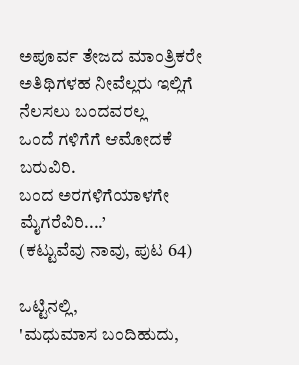ಅಪೂರ್ವ ತೇಜದ ಮಾಂತ್ರಿಕರೇ
ಅತಿಥಿಗಳಹ ನೀವೆಲ್ಲರು ಇಲ್ಲಿಗೆ
ನೆಲಸಲು ಬಂದವರಲ್ಲ
ಒಂದೆ ಗಳಿಗೆಗೆ ಆಮೋದಕೆ ಬರುವಿರಿ.
ಬಂದ ಅರಗಳಿಗೆಯಾಳಗೇ ಮೈಗರೆವಿರಿ....’
(ಕಟ್ಟುವೆವು ನಾವು, ಪುಟ 64)

ಒಟ್ಟಿನಲ್ಲಿ,
'ಮಧುಮಾಸ ಬಂದಿಹುದು,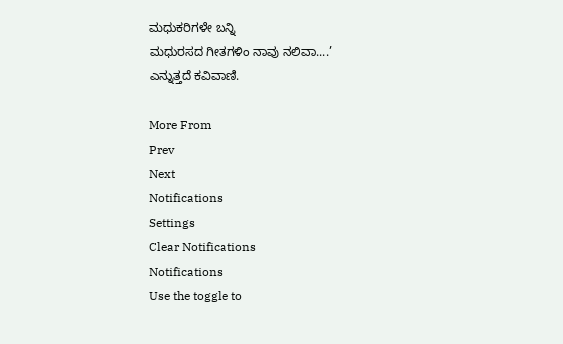ಮಧುಕರಿಗಳೇ ಬನ್ನಿ
ಮಧುರಸದ ಗೀತಗಳಿಂ ನಾವು ನಲಿವಾ....’
ಎನ್ನುತ್ತದೆ ಕವಿವಾಣಿ.

More From
Prev
Next
Notifications
Settings
Clear Notifications
Notifications
Use the toggle to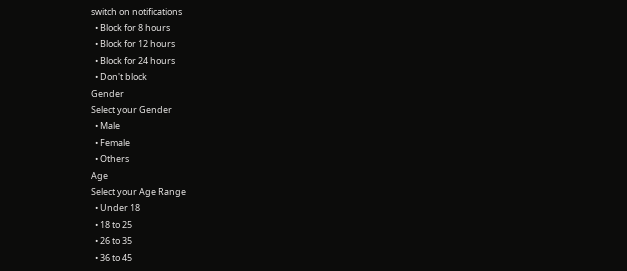switch on notifications
  • Block for 8 hours
  • Block for 12 hours
  • Block for 24 hours
  • Don't block
Gender
Select your Gender
  • Male
  • Female
  • Others
Age
Select your Age Range
  • Under 18
  • 18 to 25
  • 26 to 35
  • 36 to 45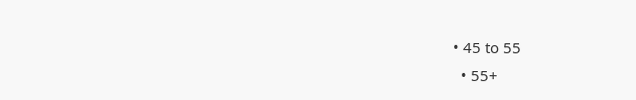• 45 to 55
  • 55+